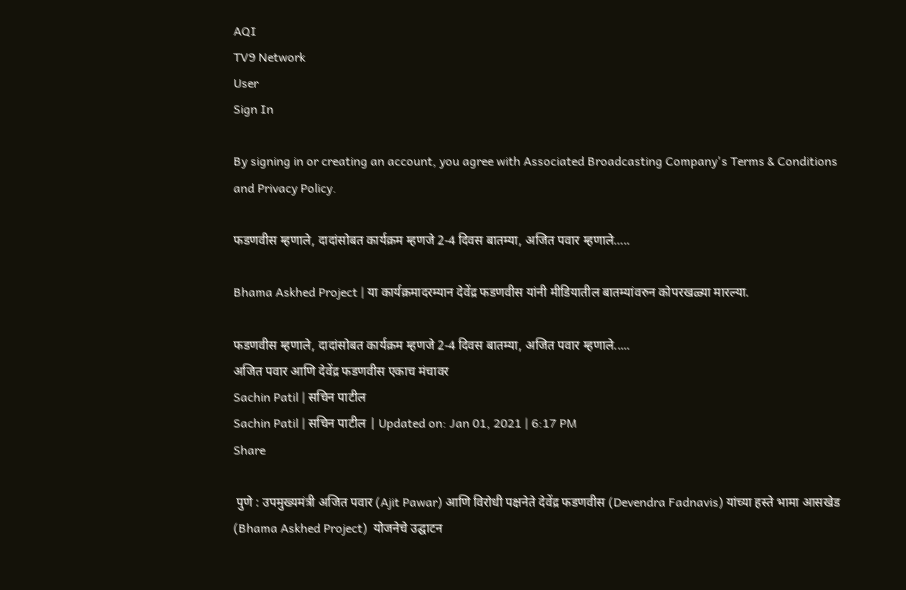AQI
TV9 Network
User
Sign In

By signing in or creating an account, you agree with Associated Broadcasting Company's Terms & Conditions and Privacy Policy.

फडणवीस म्हणाले, दादांसोबत कार्यक्रम म्हणजे 2-4 दिवस बातम्या, अजित पवार म्हणाले…..

Bhama Askhed Project | या कार्यक्रमादरम्यान देवेंद्र फडणवीस यांनी मीडियातील बातम्यांवरुन कोपरखळ्या मारल्या.

फडणवीस म्हणाले, दादांसोबत कार्यक्रम म्हणजे 2-4 दिवस बातम्या, अजित पवार म्हणाले.....
अजित पवार आणि देवेंद्र फडणवीस एकाच मंचावर
Sachin Patil | सचिन पाटील
Sachin Patil | सचिन पाटील | Updated on: Jan 01, 2021 | 6:17 PM
Share

 पुणे : उपमुख्यमंत्री अजित पवार (Ajit Pawar) आणि विरोधी पक्षनेते देवेंद्र फडणवीस (Devendra Fadnavis) यांच्या हस्ते भामा आसखेड (Bhama Askhed Project)  योजनेचे उद्घाटन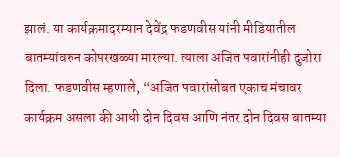झालं. या कार्यक्रमादरम्यान देवेंद्र फडणवीस यांनी मीडियातील बातम्यांवरुन कोपरखळ्या मारल्या. त्याला अजित पवारांनीही दुजोरा दिला. फडणवीस म्हणाले, “अजित पवारांसोबत एकाच मंचावर कार्यक्रम असला की आधी दोन दिवस आणि नंतर दोन दिवस बातम्या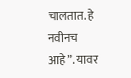चालतात. हे नवीनच आहे”. यावर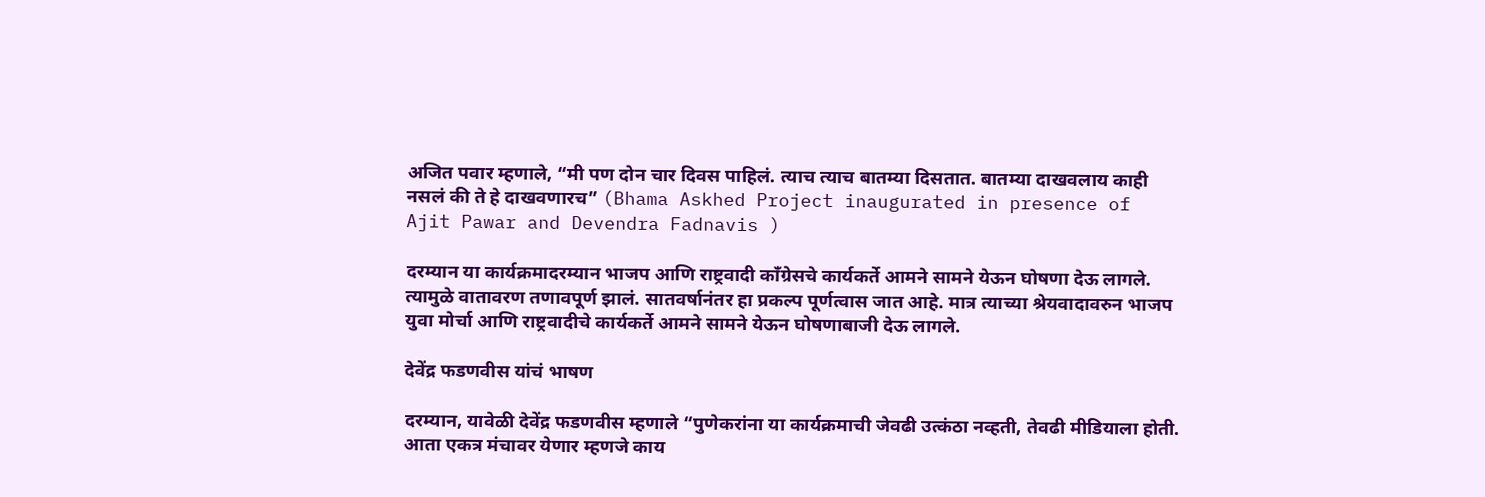अजित पवार म्हणाले, “मी पण दोन चार दिवस पाहिलं. त्याच त्याच बातम्या दिसतात. बातम्या दाखवलाय काही नसलं की ते हे दाखवणारच” (Bhama Askhed Project inaugurated in presence of Ajit Pawar and Devendra Fadnavis )

दरम्यान या कार्यक्रमादरम्यान भाजप आणि राष्ट्रवादी काँग्रेसचे कार्यकर्ते आमने सामने येऊन घोषणा देऊ लागले. त्यामुळे वातावरण तणावपूर्ण झालं. सातवर्षानंतर हा प्रकल्प पूर्णत्वास जात आहे. मात्र त्याच्या श्रेयवादावरुन भाजप युवा मोर्चा आणि राष्ट्रवादीचे कार्यकर्ते आमने सामने येऊन घोषणाबाजी देऊ लागले.

देवेंद्र फडणवीस यांचं भाषण

दरम्यान, यावेळी देवेंद्र फडणवीस म्हणाले “पुणेकरांना या कार्यक्रमाची जेवढी उत्कंठा नव्हती, तेवढी मीडियाला होती. आता एकत्र मंचावर येणार म्हणजे काय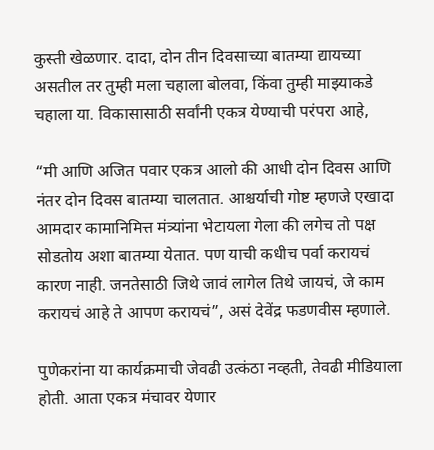कुस्ती खेळणार. दादा, दोन तीन दिवसाच्या बातम्या द्यायच्या असतील तर तुम्ही मला चहाला बोलवा, किंवा तुम्ही माझ्याकडे चहाला या. विकासासाठी सर्वांनी एकत्र येण्याची परंपरा आहे,

“मी आणि अजित पवार एकत्र आलो की आधी दोन दिवस आणि नंतर दोन दिवस बातम्या चालतात. आश्चर्याची गोष्ट म्हणजे एखादा आमदार कामानिमित्त मंत्र्यांना भेटायला गेला की लगेच तो पक्ष सोडतोय अशा बातम्या येतात. पण याची कधीच पर्वा करायचं कारण नाही. जनतेसाठी जिथे जावं लागेल तिथे जायचं, जे काम करायचं आहे ते आपण करायचं”, असं देवेंद्र फडणवीस म्हणाले.

पुणेकरांना या कार्यक्रमाची जेवढी उत्कंठा नव्हती, तेवढी मीडियाला होती. आता एकत्र मंचावर येणार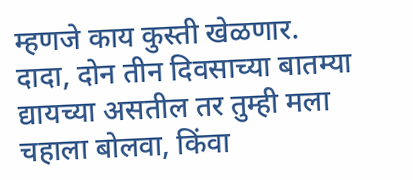म्हणजे काय कुस्ती खेळणार. दादा, दोन तीन दिवसाच्या बातम्या द्यायच्या असतील तर तुम्ही मला चहाला बोलवा, किंवा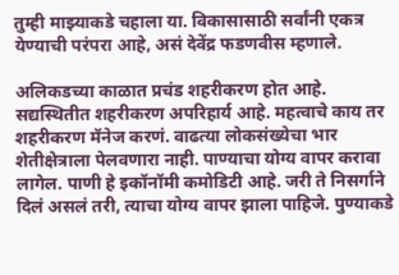तुम्ही माझ्याकडे चहाला या. विकासासाठी सर्वांनी एकत्र येण्याची परंपरा आहे, असं देवेंद्र फडणवीस म्हणाले.

अलिकडच्या काळात प्रचंड शहरीकरण होत आहे. सद्यस्थितीत शहरीकरण अपरिहार्य आहे. महत्वाचे काय तर शहरीकरण मॅनेज करणं. वाढत्या लोकसंख्येचा भार शेतीक्षेत्राला पेलवणारा नाही. पाण्याचा योग्य वापर करावा लागेल. पाणी हे इकॉनॉमी कमोडिटी आहे. जरी ते निसर्गाने दिलं असलं तरी, त्याचा योग्य वापर झाला पाहिजे. पुण्याकडे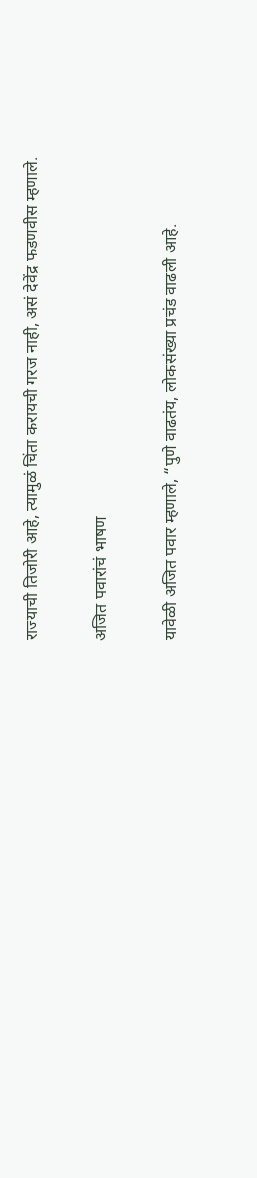राज्याची तिजोरी आहे, त्यामुळं चिंता करायची गरज नाही, असं देवेंद्र फडणवीस म्हणाले.

अजित पवारांचं भाषण

यावेळी अजित पवार म्हणाले, “पुणे वाढतंय, लोकसंख्या प्रचंड वाढली आहे.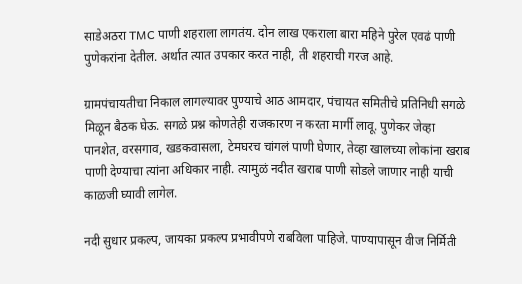साडेअठरा TMC पाणी शहराला लागतंय. दोन लाख एकराला बारा महिने पुरेल एवढं पाणी पुणेकरांना देतील. अर्थात त्यात उपकार करत नाही, ती शहराची गरज आहे.

ग्रामपंचायतीचा निकाल लागल्यावर पुण्याचे आठ आमदार, पंचायत समितीचे प्रतिनिधी सगळे मिळून बैठक घेऊ. सगळे प्रश्न कोणतेही राजकारण न करता मार्गी लावू. पुणेकर जेव्हा पानशेत, वरसगाव, खडकवासला, टेमघरच चांगलं पाणी घेणार, तेव्हा खालच्या लोकांना खराब पाणी देण्याचा त्यांना अधिकार नाही. त्यामुळं नदीत खराब पाणी सोडले जाणार नाही याची काळजी घ्यावी लागेल.

नदी सुधार प्रकल्प, जायका प्रकल्प प्रभावीपणे राबविला पाहिजे. पाण्यापासून वीज निर्मिती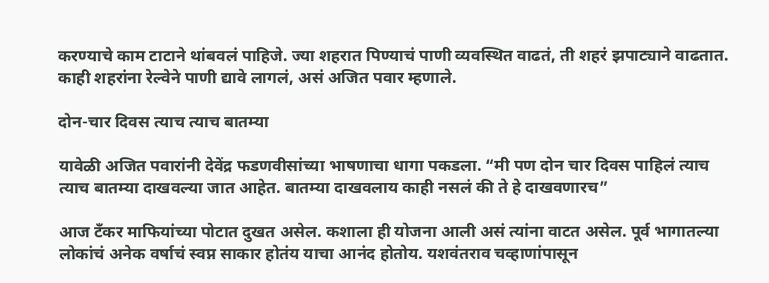करण्याचे काम टाटाने थांबवलं पाहिजे. ज्या शहरात पिण्याचं पाणी व्यवस्थित वाढतं, ती शहरं झपाट्याने वाढतात. काही शहरांना रेल्वेने पाणी द्यावे लागलं, असं अजित पवार म्हणाले.

दोन-चार दिवस त्याच त्याच बातम्या

यावेळी अजित पवारांनी देवेंद्र फडणवीसांच्या भाषणाचा धागा पकडला. “मी पण दोन चार दिवस पाहिलं त्याच त्याच बातम्या दाखवल्या जात आहेत. बातम्या दाखवलाय काही नसलं की ते हे दाखवणारच”

आज टँकर माफियांच्या पोटात दुखत असेल. कशाला ही योजना आली असं त्यांना वाटत असेल. पूर्व भागातल्या लोकांचं अनेक वर्षाचं स्वप्न साकार होतंय याचा आनंद होतोय. यशवंतराव चव्हाणांपासून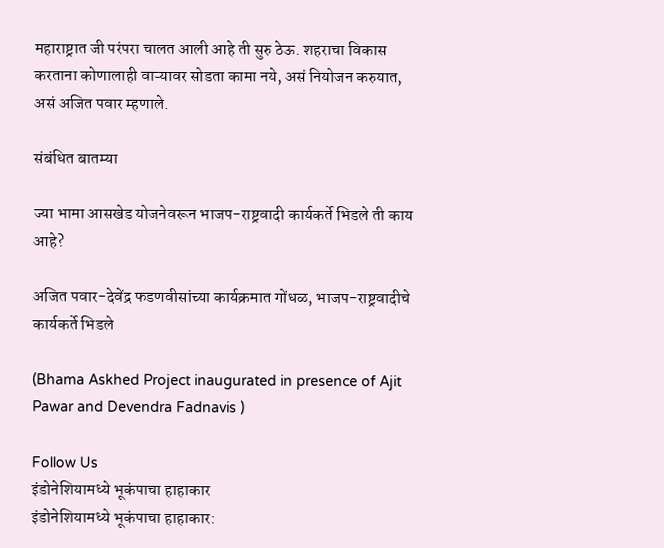महाराष्ट्रात जी परंपरा चालत आली आहे ती सुरु ठेऊ. शहराचा विकास करताना कोणालाही वाऱ्यावर सोडता कामा नये, असं नियोजन करुयात, असं अजित पवार म्हणाले.

संबंधित बातम्या

ज्या भामा आसखेड योजनेवरून भाजप-राष्ट्रवादी कार्यकर्ते भिडले ती काय आहे?

अजित पवार-देवेंद्र फडणवीसांच्या कार्यक्रमात गोंधळ, भाजप-राष्ट्रवादीचे कार्यकर्ते भिडले

(Bhama Askhed Project inaugurated in presence of Ajit Pawar and Devendra Fadnavis )

Follow Us
इंडोनेशियामध्ये भूकंपाचा हाहाकार
इंडोनेशियामध्ये भूकंपाचा हाहाकार: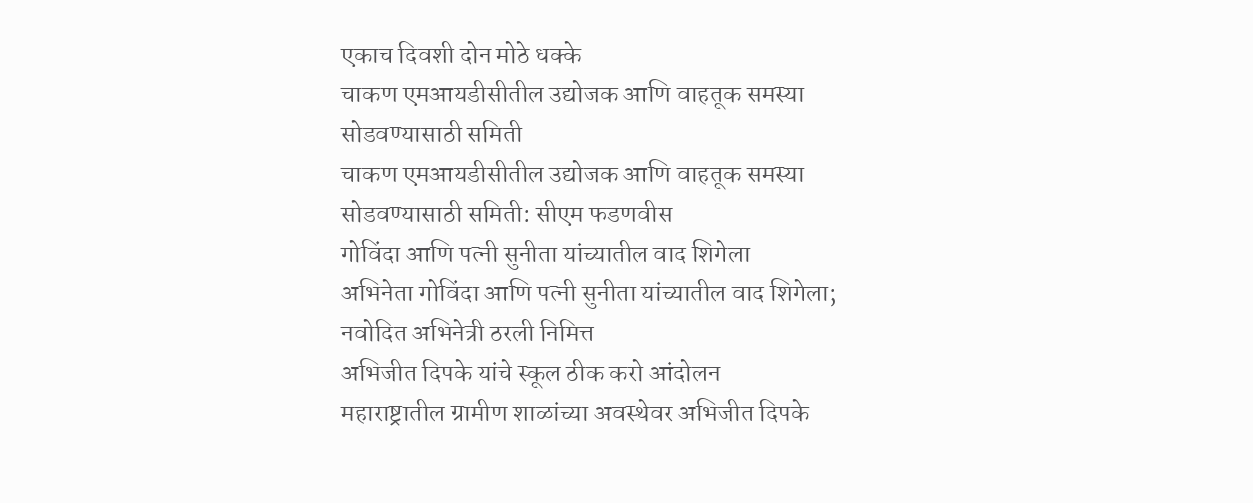एकाच दिवशी दोन मोठे धक्के
चाकण एमआयडीसीतील उद्योजक आणि वाहतूक समस्या सोडवण्यासाठी समिती
चाकण एमआयडीसीतील उद्योजक आणि वाहतूक समस्या सोडवण्यासाठी समिती: सीएम फडणवीस
गोविंदा आणि पत्नी सुनीता यांच्यातील वाद शिगेला
अभिनेता गोविंदा आणि पत्नी सुनीता यांच्यातील वाद शिगेला; नवोदित अभिनेत्री ठरली निमित्त
अभिजीत दिपके यांचे स्कूल ठीक करो आंदोलन
महाराष्ट्रातील ग्रामीण शाळांच्या अवस्थेवर अभिजीत दिपके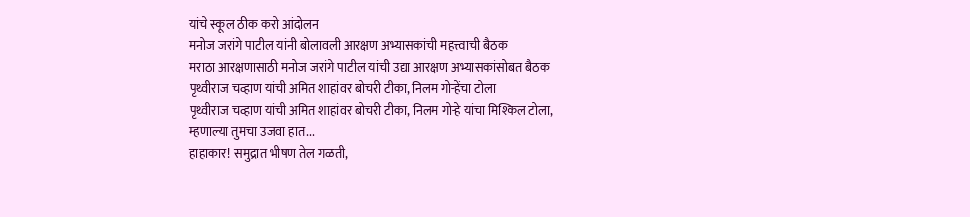यांचे स्कूल ठीक करो आंदोलन
मनोज जरांगे पाटील यांनी बोलावली आरक्षण अभ्यासकांची महत्त्वाची बैठक
मराठा आरक्षणासाठी मनोज जरांगे पाटील यांची उद्या आरक्षण अभ्यासकांसोबत बैठक
पृथ्वीराज चव्हाण यांची अमित शाहांवर बोचरी टीका, निलम गोऱ्हेंचा टोला
पृथ्वीराज चव्हाण यांची अमित शाहांवर बोचरी टीका, निलम गोऱ्हे यांचा मिश्किल टोला, म्हणाल्या तुमचा उजवा हात...
हाहाकार! समुद्रात भीषण तेल गळती,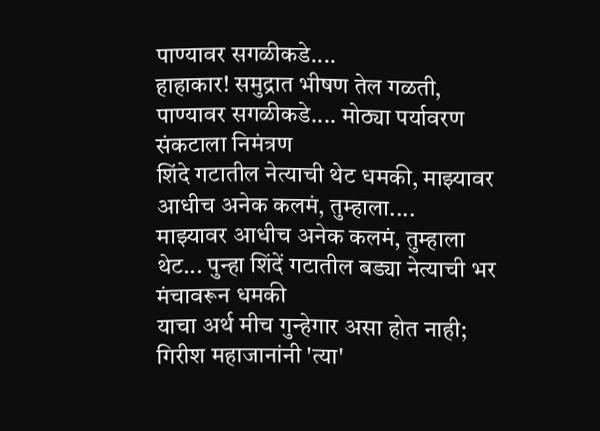पाण्यावर सगळीकडे....
हाहाकार! समुद्रात भीषण तेल गळती, पाण्यावर सगळीकडे.... मोठ्या पर्यावरण संकटाला निमंत्रण
शिंदे गटातील नेत्याची थेट धमकी, माझ्यावर आधीच अनेक कलमं, तुम्हाला....
माझ्यावर आधीच अनेक कलमं, तुम्हाला थेट... पुन्हा शिंदें गटातील बड्या नेत्याची भर मंचावरून धमकी
याचा अर्थ मीच गुन्हेगार असा होत नाही; गिरीश महाजानांनी 'त्या'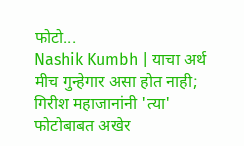फोटो...
Nashik Kumbh | याचा अर्थ मीच गुन्हेगार असा होत नाही; गिरीश महाजानांनी 'त्या' फोटोबाबत अखेर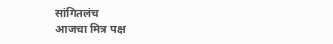सांगितलंच
आजचा मित्र पक्ष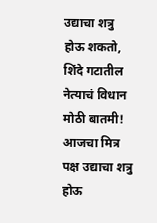उद्याचा शत्रु होऊ शकतो, शिंदे गटातील नेत्याचं विधान
मोठी बातमी! आजचा मित्र पक्ष उद्याचा शत्रु होऊ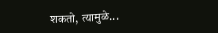शकतो, त्यामुळे...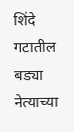शिंदे गटातील बड्या नेत्याच्या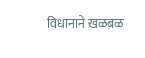विधानाने खळबळ